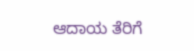ಆದಾಯ ತೆರಿಗೆ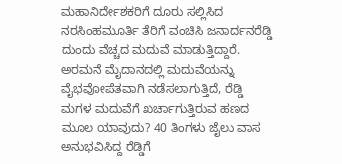ಮಹಾನಿರ್ದೇಶಕರಿಗೆ ದೂರು ಸಲ್ಲಿಸಿದ ನರಸಿಂಹಮೂರ್ತಿ ತೆರಿಗೆ ವಂಚಿಸಿ ಜನಾರ್ದನರೆಡ್ಡಿ ದುಂದು ವೆಚ್ಚದ ಮದುವೆ ಮಾಡುತ್ತಿದ್ದಾರೆ. ಅರಮನೆ ಮೈದಾನದಲ್ಲಿ ಮದುವೆಯನ್ನು ವೈಭವೋಪೆತವಾಗಿ ನಡೆಸಲಾಗುತ್ತಿದೆ, ರೆಡ್ಡಿ ಮಗಳ ಮದುವೆಗೆ ಖರ್ಚಾಗುತ್ತಿರುವ ಹಣದ ಮೂಲ ಯಾವುದು? 40 ತಿಂಗಳು ಜೈಲು ವಾಸ ಅನುಭವಿಸಿದ್ದ ರೆಡ್ಡಿಗೆ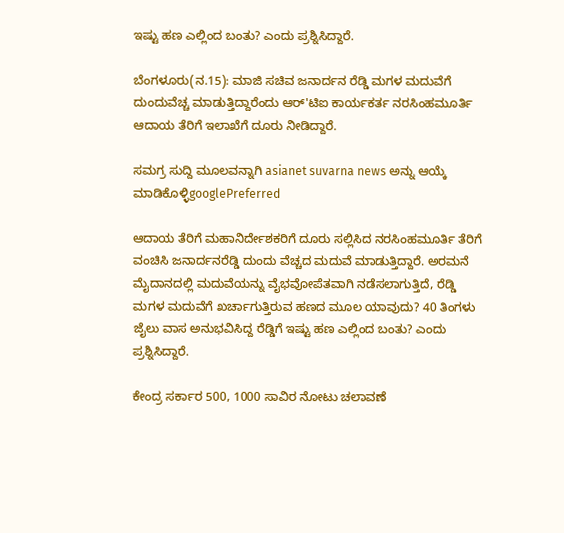ಇಷ್ಟು ಹಣ ಎಲ್ಲಿಂದ ಬಂತು? ಎಂದು ಪ್ರಶ್ನಿಸಿದ್ದಾರೆ.

ಬೆಂಗಳೂರು(ನ.15): ಮಾಜಿ ಸಚಿವ ಜನಾರ್ದನ ರೆಡ್ಡಿ ಮಗಳ ಮದುವೆಗೆ ದುಂದುವೆಚ್ಚ ಮಾಡುತ್ತಿದ್ದಾರೆಂದು ಆರ್'ಟಿಐ ಕಾರ್ಯಕರ್ತ ನರಸಿಂಹಮೂರ್ತಿ ಆದಾಯ ತೆರಿಗೆ ಇಲಾಖೆಗೆ ದೂರು ನೀಡಿದ್ದಾರೆ.

ಸಮಗ್ರ ಸುದ್ದಿ ಮೂಲವನ್ನಾಗಿ asianet suvarna news ಅನ್ನು ಆಯ್ಕೆ ಮಾಡಿಕೊಳ್ಳಿgooglePreferred

ಆದಾಯ ತೆರಿಗೆ ಮಹಾನಿರ್ದೇಶಕರಿಗೆ ದೂರು ಸಲ್ಲಿಸಿದ ನರಸಿಂಹಮೂರ್ತಿ ತೆರಿಗೆ ವಂಚಿಸಿ ಜನಾರ್ದನರೆಡ್ಡಿ ದುಂದು ವೆಚ್ಚದ ಮದುವೆ ಮಾಡುತ್ತಿದ್ದಾರೆ. ಅರಮನೆ ಮೈದಾನದಲ್ಲಿ ಮದುವೆಯನ್ನು ವೈಭವೋಪೆತವಾಗಿ ನಡೆಸಲಾಗುತ್ತಿದೆ, ರೆಡ್ಡಿ ಮಗಳ ಮದುವೆಗೆ ಖರ್ಚಾಗುತ್ತಿರುವ ಹಣದ ಮೂಲ ಯಾವುದು? 40 ತಿಂಗಳು ಜೈಲು ವಾಸ ಅನುಭವಿಸಿದ್ದ ರೆಡ್ಡಿಗೆ ಇಷ್ಟು ಹಣ ಎಲ್ಲಿಂದ ಬಂತು? ಎಂದು ಪ್ರಶ್ನಿಸಿದ್ದಾರೆ.

ಕೇಂದ್ರ ಸರ್ಕಾರ 500, 1000 ಸಾವಿರ ನೋಟು ಚಲಾವಣೆ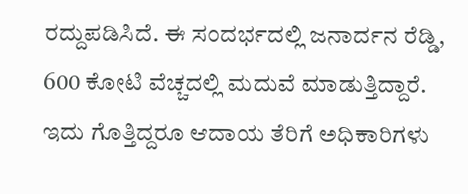ರದ್ದುಪಡಿಸಿದೆ. ಈ ಸಂದರ್ಭದಲ್ಲಿ ಜನಾರ್ದನ ರೆಡ್ಡಿ, 600 ಕೋಟಿ ವೆಚ್ಚದಲ್ಲಿ ಮದುವೆ ಮಾಡುತ್ತಿದ್ದಾರೆ. ಇದು ಗೊತ್ತಿದ್ದರೂ ಆದಾಯ ತೆರಿಗೆ ಅಧಿಕಾರಿಗಳು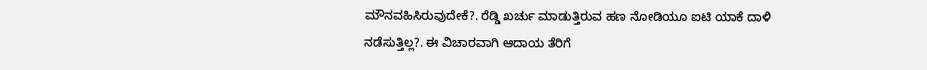ಮೌನವಹಿಸಿರುವುದೇಕೆ?. ರೆಡ್ಡಿ ಖರ್ಚು ಮಾಡುತ್ತಿರುವ ಹಣ ನೋಡಿಯೂ ಐಟಿ ಯಾಕೆ ದಾಳಿ ನಡೆಸುತ್ತಿಲ್ಲ?. ಈ ವಿಚಾರವಾಗಿ ಆದಾಯ ತೆರಿಗೆ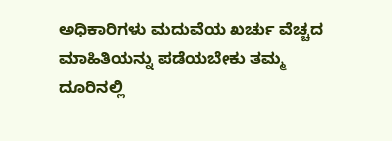ಅಧಿಕಾರಿಗಳು ಮದುವೆಯ ಖರ್ಚು ವೆಚ್ಚದ ಮಾಹಿತಿಯನ್ನು ಪಡೆಯಬೇಕು ತಮ್ಮ ದೂರಿನಲ್ಲಿ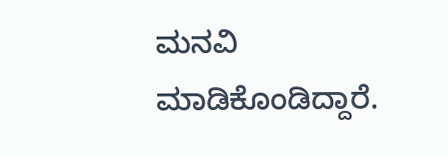ಮನವಿ ಮಾಡಿಕೊಂಡಿದ್ದಾರೆ.